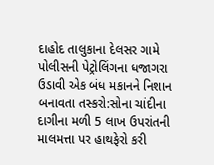દાહોદ તાલુકાના દેલસર ગામે પોલીસની પેટ્રોલિંગના ધજાગરા ઉડાવી એક બંધ મકાનને નિશાન બનાવતા તસ્કરો:સોના ચાંદીના દાગીના મળી 5 લાખ ઉપરાંતની માલમત્તા પર હાથફેરો કરી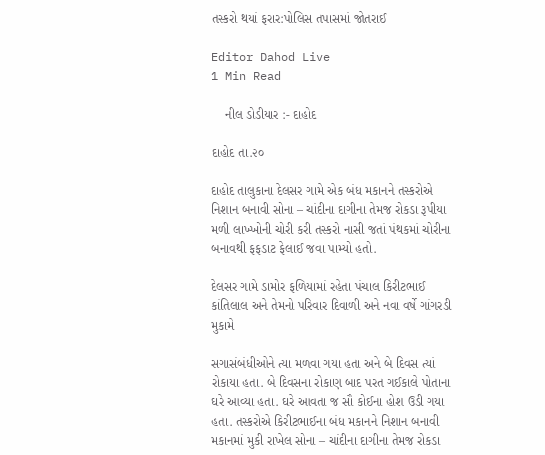તસ્કરો થયાં ફરાર:પોલિસ તપાસમાં જોતરાઈ

Editor Dahod Live
1 Min Read

    નીલ ડોડીયાર :- દાહોદ

દાહોદ તા.૨૦

દાહોદ તાલુકાના દેલસર ગામે એક બંધ મકાનને તસ્કરોએ નિશાન બનાવી સોના – ચાંદીના દાગીના તેમજ રોકડા રૂપીયા મળી લાખ્ખોની ચોરી કરી તસ્કરો નાસી જતાં પંથકમાં ચોરીના બનાવથી ફફડાટ ફેલાઈ જવા પામ્યો હતો.

દેલસર ગામે ડામોર ફળિયામાં રહેતા પંચાલ કિરીટભાઈ કાંતિલાલ અને તેમનો પરિવાર દિવાળી અને નવા વર્ષે ગાંગરડી મુકામે

સગાસંબંધીઓને ત્યા મળવા ગયા હતા અને બે દિવસ ત્યાં રોકાયા હતા. બે દિવસના રોકાણ બાદ પરત ગઈકાલે પોતાના ઘરે આવ્યા હતા. ઘરે આવતા જ સૌ કોઈના હોશ ઉડી ગયા હતા. તસ્કરોએ કિરીટભાઈના બંધ મકાનને નિશાન બનાવી મકાનમાં મુકી રાખેલ સોના – ચાંદીના દાગીના તેમજ રોકડા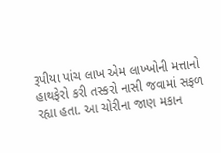રૂપીયા પાંચ લાખ એમ લાખ્ખોની મત્તાનો હાથફેરો કરી તસ્કરો નાસી જવામાં સફળ રહ્યા હતા. આ ચોરીના જાણ મકાન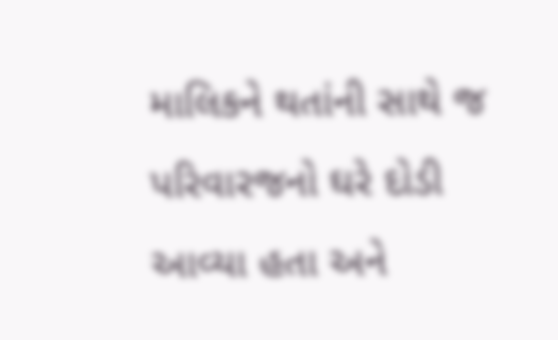માલિકને થતાંની સાથે જ પરિવારજનો ઘરે દોડી આવ્યા હતા અને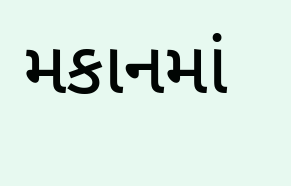મકાનમાં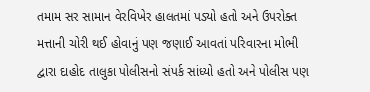તમામ સર સામાન વેરવિખેર હાલતમાં પડ્યો હતો અને ઉપરોક્ત મત્તાની ચોરી થઈ હોવાનું પણ જણાઈ આવતાં પરિવારના મોભી દ્વારા દાહોદ તાલુકા પોલીસનો સંપર્ક સાંધ્યો હતો અને પોલીસ પણ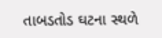તાબડતોડ ઘટના સ્થળે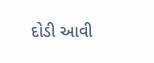દોડી આવી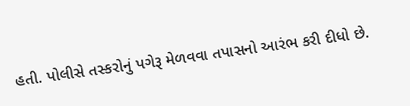હતી. પોલીસે તસ્કરોનું પગેરૂ મેળવવા તપાસનો આરંભ કરી દીધો છે.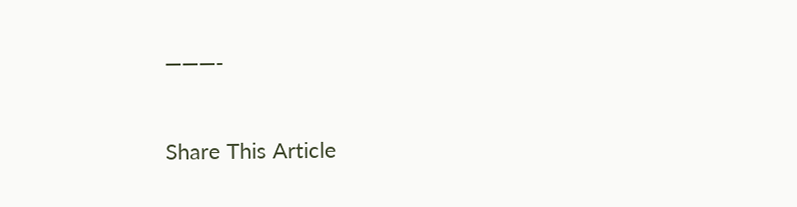———-

Share This Article